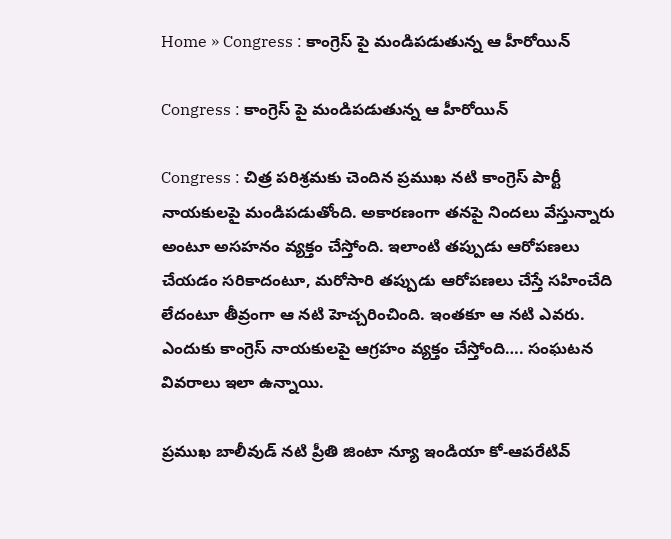Home » Congress : కాంగ్రెస్ పై మండిపడుతున్న ఆ హీరోయిన్

Congress : కాంగ్రెస్ పై మండిపడుతున్న ఆ హీరోయిన్

Congress : చిత్ర పరిశ్రమకు చెందిన ప్రముఖ నటి కాంగ్రెస్ పార్టీ నాయకులపై మండిపడుతోంది. అకారణంగా తనపై నిందలు వేస్తున్నారు అంటూ అసహనం వ్యక్తం చేస్తోంది. ఇలాంటి తప్పుడు ఆరోపణలు చేయడం సరికాదంటూ, మరోసారి తప్పుడు ఆరోపణలు చేస్తే సహించేది లేదంటూ తీవ్రంగా ఆ నటి హెచ్చరించింది. ఇంతకూ ఆ నటి ఎవరు. ఎందుకు కాంగ్రెస్ నాయకులపై ఆగ్రహం వ్యక్తం చేస్తోంది…. సంఘటన వివరాలు ఇలా ఉన్నాయి.

ప్రముఖ బాలీవుడ్ నటి ప్రీతి జింటా న్యూ ఇండియా కో-ఆపరేటివ్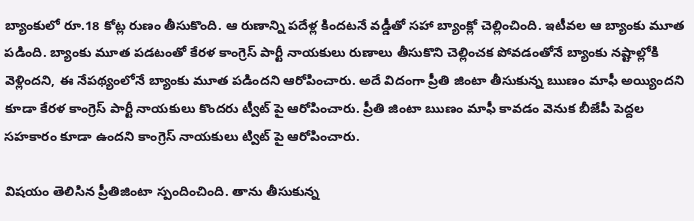బ్యాంకులో రూ.18 కోట్ల రుణం తీసుకొంది. ఆ రుణాన్ని పదేళ్ల కిందటనే వడ్డీతో సహా బ్యాంక్లో చెల్లించింది. ఇటీవల ఆ బ్యాంకు మూత పడింది. బ్యాంకు మూత పడటంతో కేరళ కాంగ్రెస్ పార్టీ నాయకులు రుణాలు తీసుకొని చెల్లించక పోవడంతోనే బ్యాంకు నష్టాల్లోకి వెళ్లిందని, ఈ నేపథ్యంలోనే బ్యాంకు మూత పడిందని ఆరోపించారు. అదే విదంగా ప్రీతి జింటా తీసుకున్న ఋణం మాఫీ అయ్యిందని కూడా కేరళ కాంగ్రెస్ పార్టీ నాయకులు కొందరు ట్వీట్ పై ఆరోపించారు. ప్రీతి జింటా ఋణం మాఫీ కావడం వెనుక బీజేపీ పెద్దల సహకారం కూడా ఉందని కాంగ్రెస్ నాయకులు ట్విట్ పై ఆరోపించారు.

విషయం తెలిసిన ప్రీతిజింటా స్పందించింది. తాను తీసుకున్న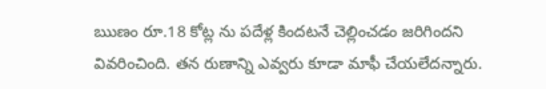ఋణం రూ.18 కోట్ల ను పదేళ్ల కిందటనే చెల్లించడం జరిగిందని వివరించింది. తన రుణాన్ని ఎవ్వరు కూడా మాఫీ చేయలేదన్నారు.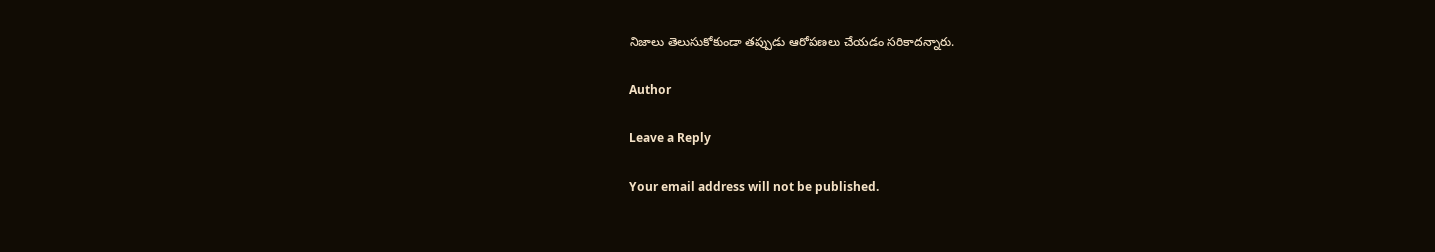నిజాలు తెలుసుకోకుండా తప్పుడు ఆరోపణలు చేయడం సరికాదన్నారు.

Author

Leave a Reply

Your email address will not be published.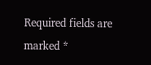Required fields are marked *